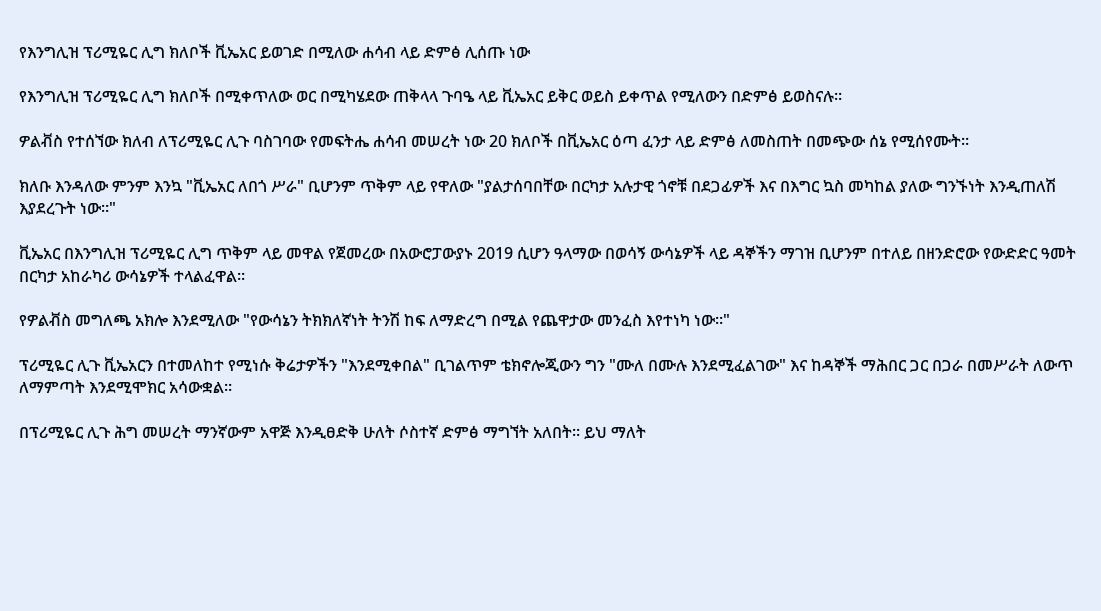የእንግሊዝ ፕሪሚዬር ሊግ ክለቦች ቪኤአር ይወገድ በሚለው ሐሳብ ላይ ድምፅ ሊሰጡ ነው

የእንግሊዝ ፕሪሚዬር ሊግ ክለቦች በሚቀጥለው ወር በሚካሄደው ጠቅላላ ጉባዔ ላይ ቪኤአር ይቅር ወይስ ይቀጥል የሚለውን በድምፅ ይወስናሉ።

ዎልቭስ የተሰኘው ክለብ ለፕሪሚዬር ሊጉ ባስገባው የመፍትሔ ሐሳብ መሠረት ነው 20 ክለቦች በቪኤአር ዕጣ ፈንታ ላይ ድምፅ ለመስጠት በመጭው ሰኔ የሚሰየሙት።

ክለቡ እንዳለው ምንም እንኳ "ቪኤአር ለበጎ ሥራ" ቢሆንም ጥቅም ላይ የዋለው "ያልታሰባበቸው በርካታ አሉታዊ ጎኖቹ በደጋፊዎች እና በእግር ኳስ መካከል ያለው ግንኙነት እንዲጠለሽ እያደረጉት ነው።"

ቪኤአር በእንግሊዝ ፕሪሚዬር ሊግ ጥቅም ላይ መዋል የጀመረው በአውሮፓውያኑ 2019 ሲሆን ዓላማው በወሳኝ ውሳኔዎች ላይ ዳኞችን ማገዝ ቢሆንም በተለይ በዘንድሮው የውድድር ዓመት በርካታ አከራካሪ ውሳኔዎች ተላልፈዋል።

የዎልቭስ መግለጫ አክሎ እንደሚለው "የውሳኔን ትክክለኛነት ትንሽ ከፍ ለማድረግ በሚል የጨዋታው መንፈስ እየተነካ ነው።"

ፕሪሚዬር ሊጉ ቪኤአርን በተመለከተ የሚነሱ ቅሬታዎችን "እንደሚቀበል" ቢገልጥም ቴክኖሎጂውን ግን "ሙለ በሙሉ እንደሚፈልገው" እና ከዳኞች ማሕበር ጋር በጋራ በመሥራት ለውጥ ለማምጣት እንደሚሞክር አሳውቋል።

በፕሪሚዬር ሊጉ ሕግ መሠረት ማንኛውም አዋጅ እንዲፀድቅ ሁለት ሶስተኛ ድምፅ ማግኘት አለበት። ይህ ማለት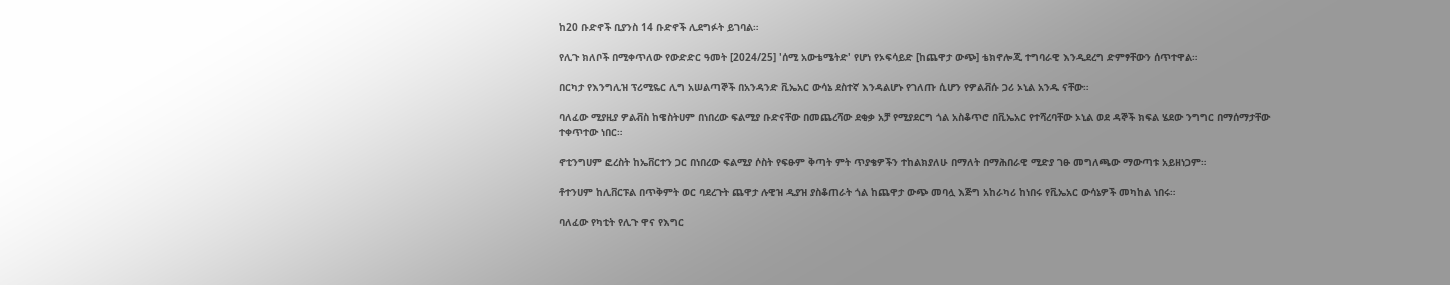ከ20 ቡድኖች ቢያንስ 14 ቡድኖች ሊደግፉት ይገባል።

የሊጉ ክለቦች በሚቀጥለው የውድድር ዓመት [2024/25] 'ሰሚ አውቴሜትድ' የሆነ የኦፍሳይድ [ከጨዋታ ውጭ] ቴክኖሎጂ ተግባራዊ እንዲደረግ ድምፃቸውን ሰጥተዋል።

በርካታ የእንግሊዝ ፕሪሚዬር ሊግ አሠልጣኞች በአንዳንድ ቪኤአር ውሳኔ ደስተኛ እንዳልሆኑ የገለጡ ሲሆን የዎልቭሱ ጋሪ ኦኒል አንዱ ናቸው።

ባለፈው ሚያዚያ ዎልቭስ ከዌስትሀም በነበረው ፍልሚያ ቡድናቸው በመጨረሻው ደቂቃ አቻ የሚያደርግ ጎል አስቆጥሮ በቪኤአር የተሻረባቸው ኦኒል ወደ ዳኞች ክፍል ሄደው ንግግር በማሰማታቸው ተቀጥተው ነበር።

ኖቲንግሀም ፎረስት ከኤቨርተን ጋር በነበረው ፍልሚያ ሶስት የፍፁም ቅጣት ምት ጥያቄዎችን ተከልክያለሁ በማለት በማሕበራዊ ሚድያ ገፁ መግለጫው ማውጣቱ አይዘነጋም።

ቶተንሀም ከሊቨርፑል በጥቅምት ወር ባደረጉት ጨዋታ ሉዊዝ ዲያዝ ያስቆጠራት ጎል ከጨዋታ ውጭ መባሏ እጅግ አከራካሪ ከነበሩ የቪኤአር ውሳኔዎች መካከል ነበሩ።

ባለፈው የካቲት የሊጉ ዋና የእግር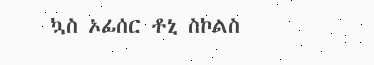ኳስ ኦፊሰር ቶኒ ስኮልስ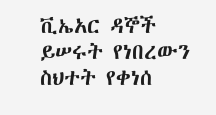ቪኤአር ዳኞች ይሠሩት የነበረውን ስህተት የቀነሰ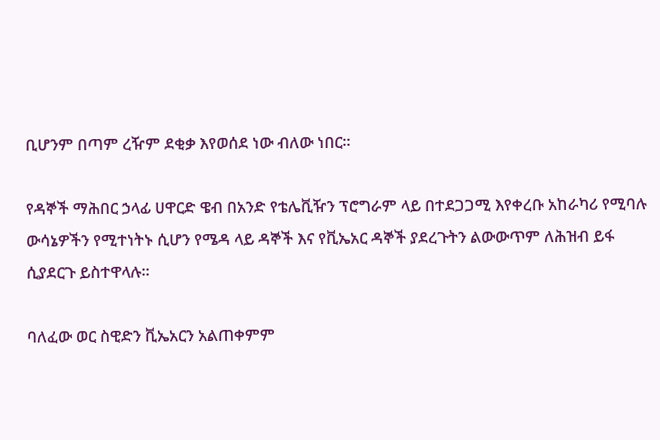ቢሆንም በጣም ረዥም ደቂቃ እየወሰደ ነው ብለው ነበር።

የዳኞች ማሕበር ኃላፊ ሀዋርድ ዌብ በአንድ የቴሌቪዥን ፕሮግራም ላይ በተደጋጋሚ እየቀረቡ አከራካሪ የሚባሉ ውሳኔዎችን የሚተነትኑ ሲሆን የሜዳ ላይ ዳኞች እና የቪኤአር ዳኞች ያደረጉትን ልውውጥም ለሕዝብ ይፋ ሲያደርጉ ይስተዋላሉ።

ባለፈው ወር ስዊድን ቪኤአርን አልጠቀምም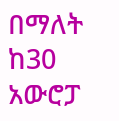በማለት ከ30 አውሮፓ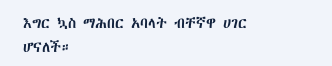እግር ኳስ ማሕበር አባላት ብቸኛዋ ሀገር ሆናለች።